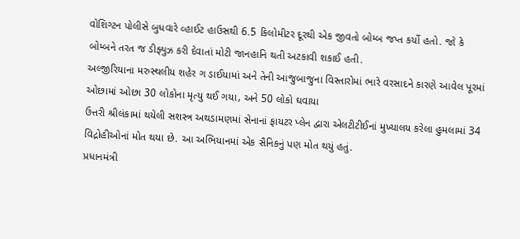વોશિગ્ટન પોલીસે બુધવારે વ્હાઈટ હાઉસથી 6.5 કિલોમીટર દૂરથી એક જીવતો બોમ્બ જપ્ત કર્યો હતો. જો કે બોમ્બને તરત જ ડીફ્યુઝ કરી દેવાતાં મોટી જાનહાનિ થતી અટકાવી શકાઈ હતી.
અલ્જીરિયાના મરુસ્થલીય શહેર ગ ડાઈયામાં અને તેની આજુબાજુના વિસ્તારોમાં ભારે વરસાદને કારણે આવેલ પૂરમાં ઓછામાં ઓછા 30 લોકોના મૃત્યુ થઈ ગયા, અને 50 લોકો ઘવાયા
ઉત્તરી શ્રીલંકામાં થયેલી સશસ્ત્ર અથડામણમાં સેનાનાં ફાયટર પ્લેન દ્વારા એલટીટીઈનાં મુખ્યાલય કરેલા હુમલામાં 34 વિદ્રોહીઓનાં મોત થયા છે. આ અભિયાનમાં એક સૈનિકનું પણ મોત થયું હતું.
પ્રધાનમંત્રી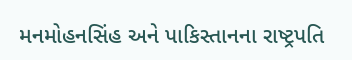મનમોહનસિંહ અને પાકિસ્તાનના રાષ્ટ્રપતિ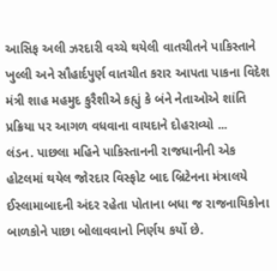આસિફ અલી ઝરદારી વચ્ચે થયેલી વાતચીતને પાકિસ્તાને ખુલ્લી અને સૌહાર્દપુર્ણ વાતચીત કરાર આપતા પાકના વિદેશ મંત્રી શાહ મહમુદ કુરૈશીએ કહ્યું કે બંને નેતાઓએ શાંતિ પ્રક્રિયા પર આગળ વધવાના વાયદાને દોહરાવ્યો ...
લંડન. પાછલા મહિને પાકિસ્તાનની રાજધાનીની એક હોટલમાં થયેલ જોરદાર વિસ્ફોટ બાદ બ્રિટેનના મંત્રાલયે ઈસ્લામાબાદની અંદર રહેતા પોતાના બધા જ રાજનાયિકોના બાળકોને પાછા બોલાવવાનો નિર્ણય કર્યો છે.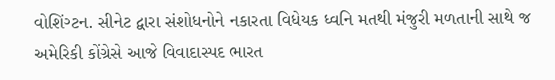વોશિંગ્ટન. સીનેટ દ્વારા સંશોધનોને નકારતા વિધેયક ધ્વનિ મતથી મંજુરી મળતાની સાથે જ અમેરિકી કોંગ્રેસે આજે વિવાદાસ્પદ ભારત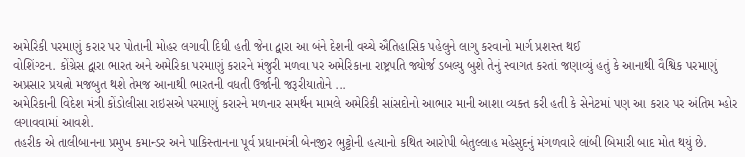અમેરિકી પરમાણું કરાર પર પોતાની મોહર લગાવી દિધી હતી જેના દ્વારા આ બંને દેશની વચ્ચે ઐતિહાસિક પહેલુને લાગુ કરવાનો માર્ગ પ્રશસ્ત થઈ
વોશિંગ્ટન. કોંગ્રેસ દ્વારા ભારત અને અમેરિકા પરમાણું કરારને મંજુરી મળવા પર અમેરિકાના રાષ્ટ્રપતિ જ્યોર્જ ડબલ્યુ બુશે તેનું સ્વાગત કરતાં જણાવ્યું હતું કે આનાથી વૈશ્વિક પરમાણું અપ્રસાર પ્રયત્નો મજબુત થશે તેમજ આનાથી ભારતની વધતી ઉર્જાની જરૂરીયાતોને ...
અમેરિકાની વિદેશ મંત્રી કોંડોલીસા રાઇસએ પરમાણું કરારને મળનાર સમર્થન મામલે અમેરિકી સાંસદોનો આભાર માની આશા વ્યક્ત કરી હતી કે સેનેટમાં પણ આ કરાર પર અંતિમ મ્હોર લગાવવામાં આવશે.
તહરીક એ તાલીબાનના પ્રમુખ કમાન્ડર અને પાકિસ્તાનના પૂર્વ પ્રધાનમંત્રી બેનજીર ભુટ્ટોની હત્યાનો કથિત આરોપી બેતુલ્લાહ મહેસુદનું મંગળવારે લાંબી બિમારી બાદ મોત થયું છે.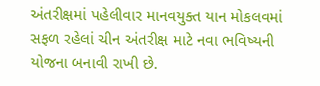અંતરીક્ષમાં પહેલીવાર માનવયુક્ત યાન મોકલવમાં સફળ રહેલાં ચીન અંતરીક્ષ માટે નવા ભવિષ્યની યોજના બનાવી રાખી છે.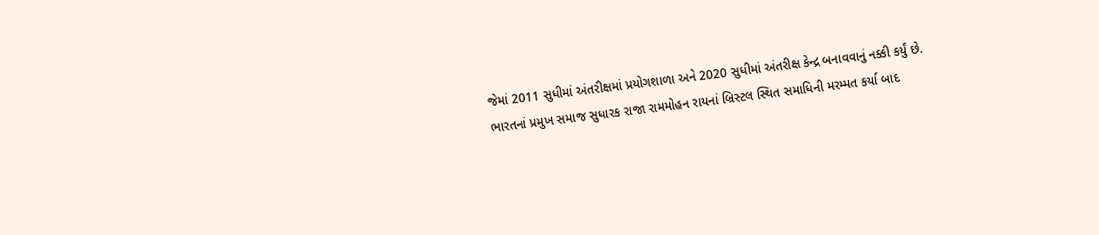જેમાં 2011 સુધીમાં અંતરીક્ષમાં પ્રયોગશાળા અને 2020 સુધીમાં અંતરીક્ષ કેન્દ્ર બનાવવાનું નક્કી કર્યું છે.
ભારતનાં પ્રમુખ સમાજ સુધારક રાજા રામમોહન રાયનાં બ્રિસ્ટલ સ્થિત સમાધિની મરમ્મત કર્યા બાદ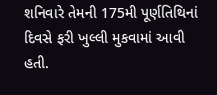શનિવારે તેમની 175મી પૂર્ણતિથિનાં દિવસે ફરી ખુલ્લી મુકવામાં આવી હતી.